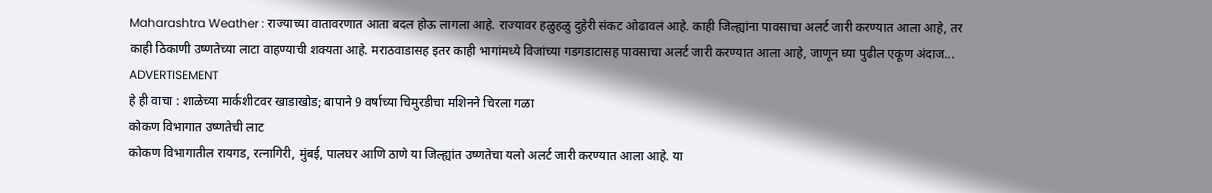Maharashtra Weather : राज्याच्या वातावरणात आता बदल होऊ लागला आहे. राज्यावर हळुहळु दुहेरी संकट ओढावलं आहे. काही जिल्ह्यांना पावसाचा अलर्ट जारी करण्यात आला आहे, तर काही ठिकाणी उष्णतेच्या लाटा वाहण्याची शक्यता आहे. मराठवाडासह इतर काही भागांमध्ये विजांच्या गडगडाटासह पावसाचा अलर्ट जारी करण्यात आला आहे, जाणून घ्या पुढील एकूण अंदाज...
ADVERTISEMENT
हे ही वाचा : शाळेच्या मार्कशीटवर खाडाखोड; बापाने 9 वर्षाच्या चिमुरडीचा मशिनने चिरला गळा
कोकण विभागात उष्णतेची लाट
कोकण विभागातील रायगड, रत्नागिरी, मुंबई, पालघर आणि ठाणे या जिल्ह्यांत उष्णतेचा यलो अलर्ट जारी करण्यात आला आहे. या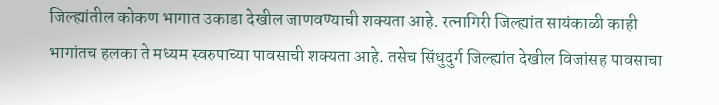जिल्ह्यांतील कोकण भागात उकाडा देखील जाणवण्याची शक्यता आहे. रत्नागिरी जिल्ह्यांत सायंकाळी काही भागांतच हलका ते मध्यम स्वरुपाच्या पावसाची शक्यता आहे. तसेच सिंधुदुर्ग जिल्ह्यांत देखील विजांसह पावसाचा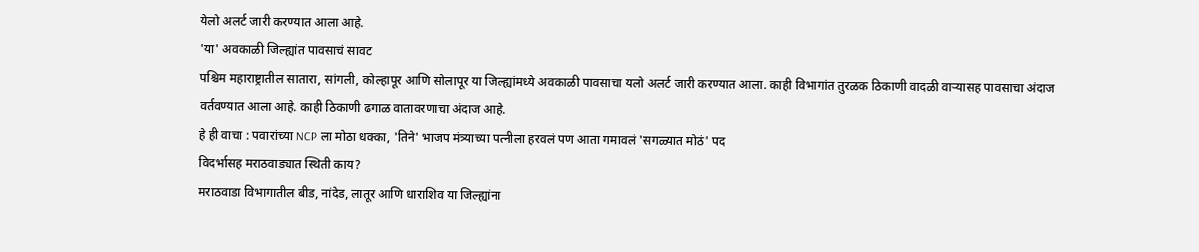येलो अलर्ट जारी करण्यात आला आहे.
'या' अवकाळी जिल्ह्यांत पावसाचं सावट
पश्चिम महाराष्ट्रातील सातारा, सांगली, कोल्हापूर आणि सोलापूर या जिल्ह्यांमध्ये अवकाळी पावसाचा यलो अलर्ट जारी करण्यात आला. काही विभागांत तुरळक ठिकाणी वादळी वाऱ्यासह पावसाचा अंदाज वर्तवण्यात आला आहे. काही ठिकाणी ढगाळ वातावरणाचा अंदाज आहे.
हे ही वाचा : पवारांच्या NCP ला मोठा धक्का, 'तिने' भाजप मंत्र्याच्या पत्नीला हरवलं पण आता गमावलं 'सगळ्यात मोठं' पद
विदर्भासह मराठवाड्यात स्थिती काय?
मराठवाडा विभागातील बीड, नांदेड, लातूर आणि धाराशिव या जिल्ह्यांना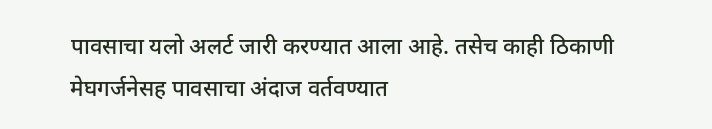पावसाचा यलो अलर्ट जारी करण्यात आला आहे. तसेच काही ठिकाणी मेघगर्जनेसह पावसाचा अंदाज वर्तवण्यात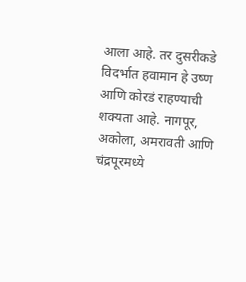आला आहे. तर दुसरीकडे विदर्भात हवामान हे उष्ण आणि कोरडं राहण्याची शक्यता आहे. नागपूर, अकोला, अमरावती आणि चंद्रपूरमध्ये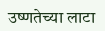उष्णतेच्या लाटा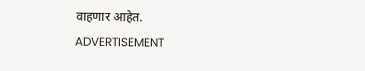वाहणार आहेत.
ADVERTISEMENT